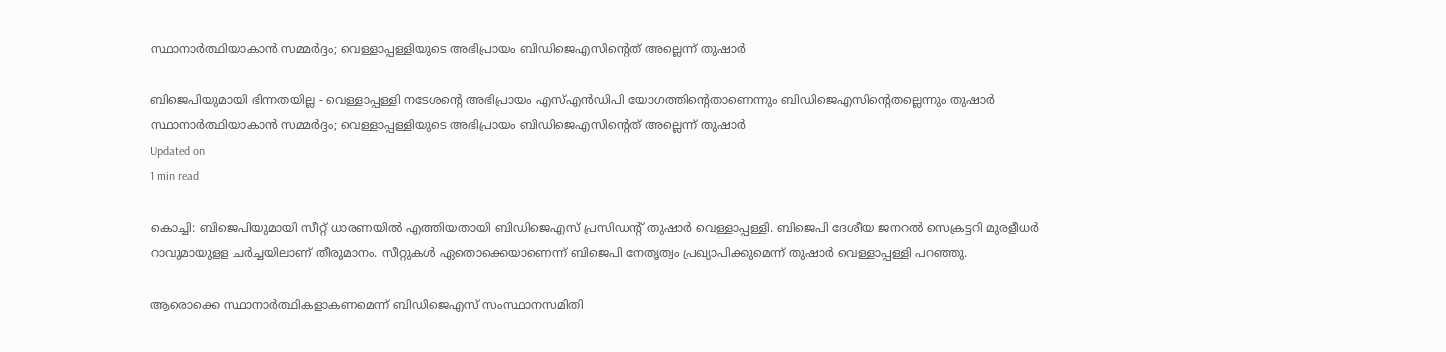സ്ഥാനാര്‍ത്ഥിയാകാന്‍ സമ്മര്‍ദ്ദം; വെള്ളാപ്പള്ളിയുടെ അഭിപ്രായം ബിഡിജെഎസിന്റെത് അല്ലെന്ന് തുഷാര്‍

ബിജെപിയുമായി ഭിന്നതയില്ല - വെള്ളാപ്പള്ളി നടേശന്റെ അഭിപ്രായം എസ്എന്‍ഡിപി യോഗത്തിന്റെതാണെന്നും ബിഡിജെഎസിന്റെതല്ലെന്നും തുഷാര്‍
സ്ഥാനാര്‍ത്ഥിയാകാന്‍ സമ്മര്‍ദ്ദം; വെള്ളാപ്പള്ളിയുടെ അഭിപ്രായം ബിഡിജെഎസിന്റെത് അല്ലെന്ന് തുഷാര്‍
Updated on
1 min read

കൊച്ചി: ബിജെപിയുമായി സീറ്റ് ധാരണയില്‍ എത്തിയതായി ബിഡിജെഎസ് പ്രസിഡന്റ് തുഷാര്‍ വെള്ളാപ്പള്ളി. ബിജെപി ദേശീയ ജനറല്‍ സെക്രട്ടറി മുരളീധര്‍ റാവുമായുളള ചര്‍ച്ചയിലാണ് തീരുമാനം. സീറ്റുകള്‍ ഏതൊക്കെയാണെന്ന് ബിജെപി നേതൃത്വം പ്രഖ്യാപിക്കുമെന്ന് തുഷാര്‍ വെള്ളാപ്പള്ളി പറഞ്ഞു.

ആരൊക്കെ സ്ഥാനാര്‍ത്ഥികളാകണമെന്ന് ബിഡിജെഎസ് സംസ്ഥാനസമിതി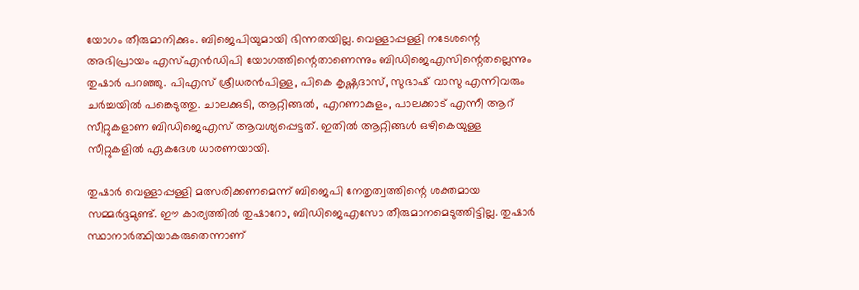യോഗം തീരുമാനിക്കും. ബിജെപിയുമായി ഭിന്നതയില്ല. വെള്ളാപ്പള്ളി നടേശന്റെ അഭിപ്രായം എസ്എന്‍ഡിപി യോഗത്തിന്റെതാണെന്നും ബിഡിജെഎസിന്റെതല്ലെന്നും തുഷാര്‍ പറഞ്ഞു. പിഎസ് ശ്രീധരന്‍പിള്ള, പികെ കൃഷ്ണദാസ്, സുഭാഷ് വാസു എന്നിവരും ചര്‍ച്ചയില്‍ പങ്കെടുത്തു. ചാലക്കുടി, ആറ്റിങ്ങല്‍, എറണാകുളം, പാലക്കാട് എന്നീ ആറ് സീറ്റുകളാണ ബിഡിജെഎസ് ആവശ്യപ്പെട്ടത്. ഇതില്‍ ആറ്റിങ്ങള്‍ ഒഴികെയുള്ള സീറ്റുകളില്‍ ഏകദേശ ധാരണയായി.

തുഷാര്‍ വെള്ളാപ്പള്ളി മത്സരിക്കണമെന്ന് ബിജെപി നേതൃത്വത്തിന്റെ ശക്തമായ സമ്മര്‍ദ്ദമുണ്ട്. ഈ കാര്യത്തില്‍ തുഷാറോ, ബിഡിജെഎസോ തീരുമാനമെടുത്തിട്ടില്ല. തുഷാര്‍ സ്ഥാനാര്‍ത്ഥിയാകരുതെന്നാണ്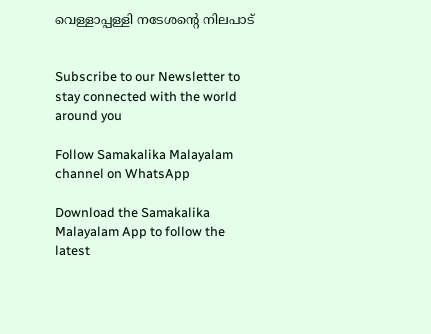വെള്ളാപ്പള്ളി നടേശന്റെ നിലപാട്‌


Subscribe to our Newsletter to stay connected with the world around you

Follow Samakalika Malayalam channel on WhatsApp

Download the Samakalika Malayalam App to follow the latest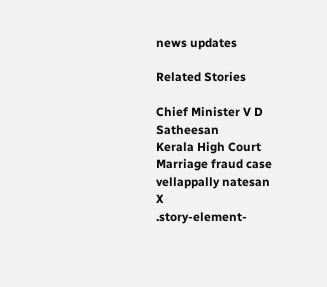news updates

Related Stories

Chief Minister V D Satheesan
Kerala High Court
Marriage fraud case
vellappally natesan
X
.story-element-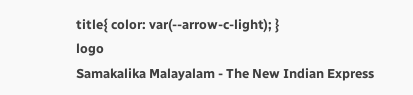title{ color: var(--arrow-c-light); }
logo
Samakalika Malayalam - The New Indian Express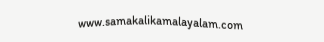www.samakalikamalayalam.com